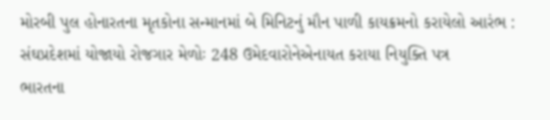મોરબી પુલ હોનારતના મૃતકોના સન્માનમાં બે મિનિટનું મૌન પાળી કાયક્રમનો કરાયેલો આરંભ : સંઘપ્રદેશમાં યોજાયો રોજગાર મેળોઃ 248 ઉમેદવારોનેએનાયત કરાયા નિયુક્તિ પત્ર
ભારતના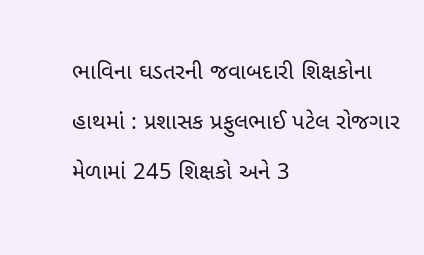ભાવિના ઘડતરની જવાબદારી શિક્ષકોના હાથમાં : પ્રશાસક પ્રફુલભાઈ પટેલ રોજગાર મેળામાં 245 શિક્ષકો અને 3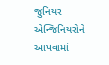જુનિયર એન્જિનિયરોને આપવામાં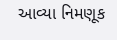આવ્યા નિમણૂક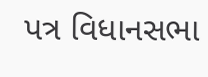પત્ર વિધાનસભા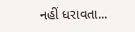નહીં ધરાવતા...